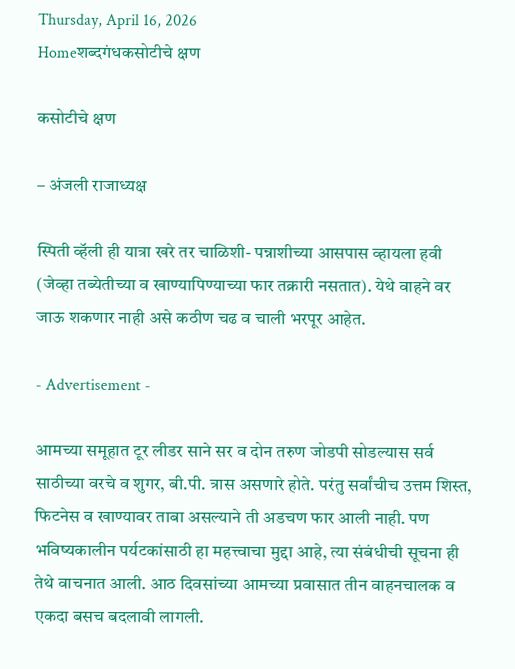Thursday, April 16, 2026
Homeशब्दगंधकसोटीचे क्षण

कसोटीचे क्षण

– अंजली राजाध्यक्ष

स्पिती व्हॅली ही यात्रा खरे तर चाळिशी- पन्नाशीच्या आसपास व्हायला हवी (जेव्हा तब्येतीच्या व खाण्यापिण्याच्या फार तक्रारी नसतात). येथे वाहने वर जाऊ शकणार नाही असे कठीण चढ व चाली भरपूर आहेत.

- Advertisement -

आमच्या समूहात टूर लीडर साने सर व दोन तरुण जोडपी सोडल्यास सर्व साठीच्या वरचे व शुगर, बी.पी. त्रास असणारे होते. परंतु सर्वांचीच उत्तम शिस्त, फिटनेस व खाण्यावर ताबा असल्याने ती अडचण फार आली नाही. पण भविष्यकालीन पर्यटकांसाठी हा महत्त्वाचा मुद्दा आहे, त्या संबंधीची सूचना ही तेथे वाचनात आली. आठ दिवसांच्या आमच्या प्रवासात तीन वाहनचालक व एकदा बसच बदलावी लागली.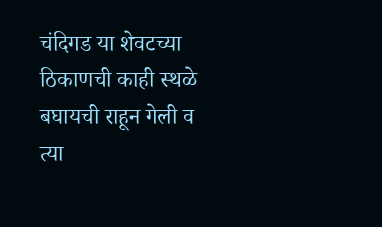चंदिगड या शेवटच्या ठिकाणची काही स्थळे बघायची राहून गेली व त्या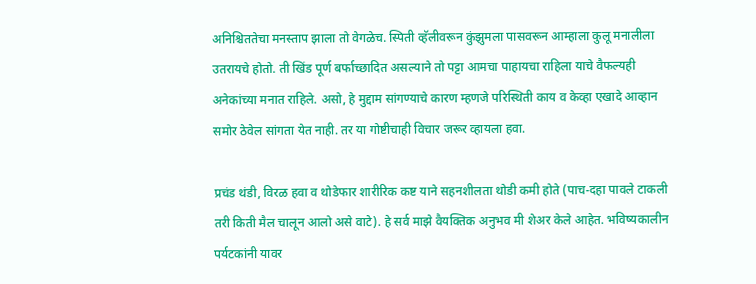अनिश्चिततेचा मनस्ताप झाला तो वेगळेच. स्पिती व्हॅलीवरून कुंझुमला पासवरून आम्हाला कुलू मनालीला उतरायचे होतो. ती खिंड पूर्ण बर्फाच्छादित असल्याने तो पट्टा आमचा पाहायचा राहिला याचे वैफल्यही अनेकांच्या मनात राहिले. असो, हे मुद्दाम सांगण्याचे कारण म्हणजे परिस्थिती काय व केव्हा एखादे आव्हान समोर ठेवेल सांगता येत नाही. तर या गोष्टीचाही विचार जरूर व्हायला हवा.

प्रचंड थंडी, विरळ हवा व थोडेफार शारीरिक कष्ट याने सहनशीलता थोडी कमी होते (पाच-दहा पावले टाकली तरी किती मैल चालून आलो असे वाटे). हे सर्व माझे वैयक्तिक अनुभव मी शेअर केले आहेत. भविष्यकालीन पर्यटकांनी यावर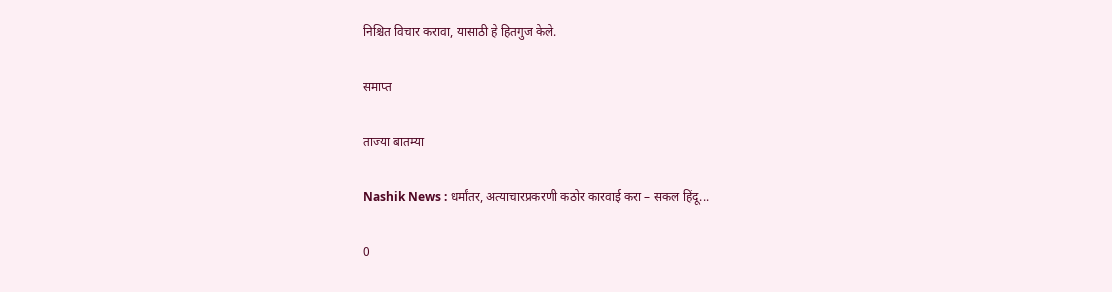निश्चित विचार करावा, यासाठी हे हितगुज केले.

समाप्त

ताज्या बातम्या

Nashik News : धर्मांतर, अत्याचारप्रकरणी कठोर कारवाई करा – सकल हिंदू...

0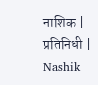नाशिक | प्रतिनिधी | Nashik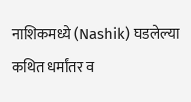नाशिकमध्ये (Nashik) घडलेल्या कथित धर्मांतर व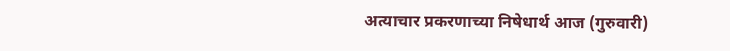अत्याचार प्रकरणाच्या निषेधार्थ आज (गुरुवारी)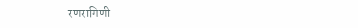रणरागिणी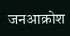जनआक्रोश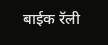बाईक रॅली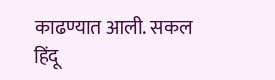काढण्यात आली. सकल हिंदू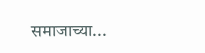समाजाच्या...